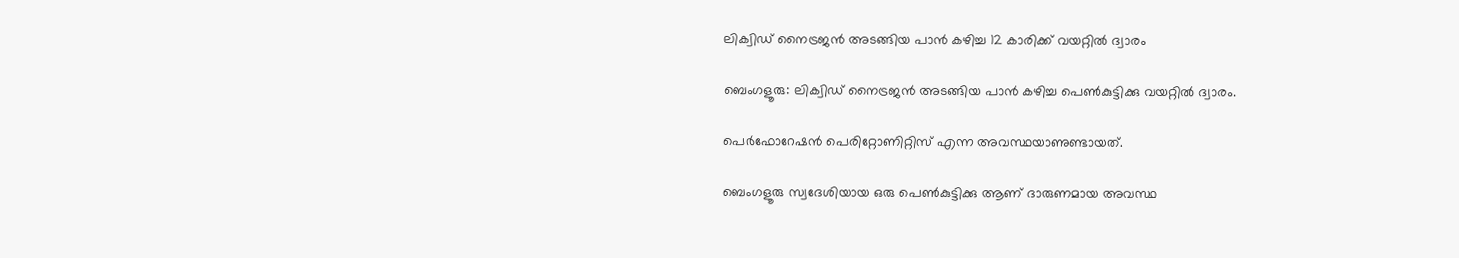ലിക്വിഡ് നൈട്രജൻ അടങ്ങിയ പാൻ കഴിച്ച 12 കാരിക്ക് വയറ്റിൽ ദ്വാരം

ബെംഗളൂരു: ലിക്വിഡ് നൈട്രജൻ അടങ്ങിയ പാൻ കഴിച്ച പെണ്‍കുട്ടിക്കു വയറ്റില്‍ ദ്വാരം.

പെർഫോറേഷൻ പെരിറ്റോണിറ്റിസ് എന്ന അവസ്ഥയാണുണ്ടായത്.

ബെംഗളൂരു സ്വദേശിയായ ഒരു പെണ്‍കുട്ടിക്കു ആണ് ദാരുണമായ അവസ്ഥ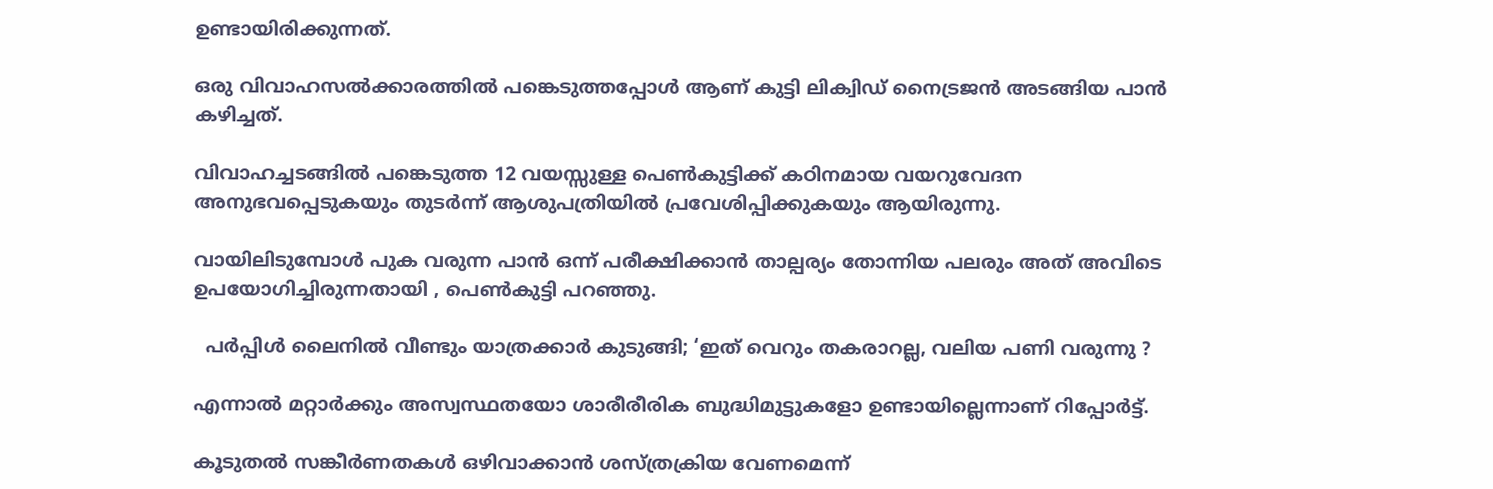ഉണ്ടായിരിക്കുന്നത്.

ഒരു വിവാഹസല്‍ക്കാരത്തില്‍ പങ്കെടുത്തപ്പോള്‍ ആണ് കുട്ടി ലിക്വിഡ് നൈട്രജൻ അടങ്ങിയ പാൻ കഴിച്ചത്.

വിവാഹച്ചടങ്ങില്‍ പങ്കെടുത്ത 12 വയസ്സുള്ള പെണ്‍കുട്ടിക്ക് കഠിനമായ വയറുവേദന അനുഭവപ്പെടുകയും തുടർന്ന് ആശുപത്രിയില്‍ പ്രവേശിപ്പിക്കുകയും ആയിരുന്നു.

വായിലിടുമ്പോള്‍ പുക വരുന്ന പാൻ ഒന്ന് പരീക്ഷിക്കാൻ താല്പര്യം തോന്നിയ പലരും അത് അവിടെ ഉപയോഗിച്ചിരുന്നതായി , പെണ്‍കുട്ടി പറഞ്ഞു.

  പർപ്പിൾ ലൈനിൽ വീണ്ടും യാത്രക്കാർ കുടുങ്ങി; ‘ഇത് വെറും തകരാറല്ല, വലിയ പണി വരുന്നു ?

എന്നാല്‍ മറ്റാർക്കും അസ്വസ്ഥതയോ ശാരീരീരിക ബുദ്ധിമുട്ടുകളോ ഉണ്ടായില്ലെന്നാണ് റിപ്പോർട്ട്‌.

കൂടുതല്‍ സങ്കീർണതകള്‍ ഒഴിവാക്കാൻ ശസ്ത്രക്രിയ വേണമെന്ന്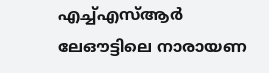എച്ച്‌എസ്‌ആർ ലേഔട്ടിലെ നാരായണ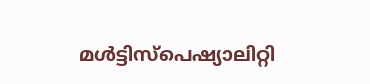മള്‍ട്ടിസ്പെഷ്യാലിറ്റി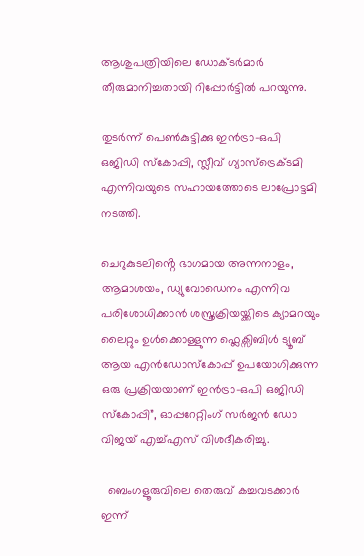ആശുപത്രിയിലെ ഡോക്ടർമാർ തീരുമാനിച്ചതായി റിപ്പോർട്ടില്‍ പറയുന്നു.

തുടർന്ന് പെണ്‍കുട്ടിക്കു ഇൻട്രാ-ഒപി ഒജിഡി സ്കോപ്പി, സ്ലീവ് ഗ്യാസ്ട്രെക്ടമി എന്നിവയുടെ സഹായത്തോടെ ലാപ്രോട്ടമി നടത്തി.

ചെറുകുടലിൻ്റെ ഭാഗമായ അന്നനാളം, ആമാശയം, ഡ്യുവോഡെനം എന്നിവ പരിശോധിക്കാൻ ശസ്ത്രക്രിയയ്ക്കിടെ ക്യാമറയും ലൈറ്റും ഉള്‍ക്കൊള്ളുന്ന ഫ്ലെക്സിബിള്‍ ട്യൂബ് ആയ എൻഡോസ്കോപ്പ് ഉപയോഗിക്കുന്ന ഒരു പ്രക്രിയയാണ് ഇൻട്രാ-ഒപി ഒജിഡി സ്കോപ്പി”, ഓപ്പറേറ്റിംഗ് സർജൻ ഡോ വിജയ് എച്ച്‌എസ് വിശദീകരിച്ചു.

  ബെംഗളൂരുവിലെ തെരുവ് കച്ചവടക്കാർ ഇന്ന്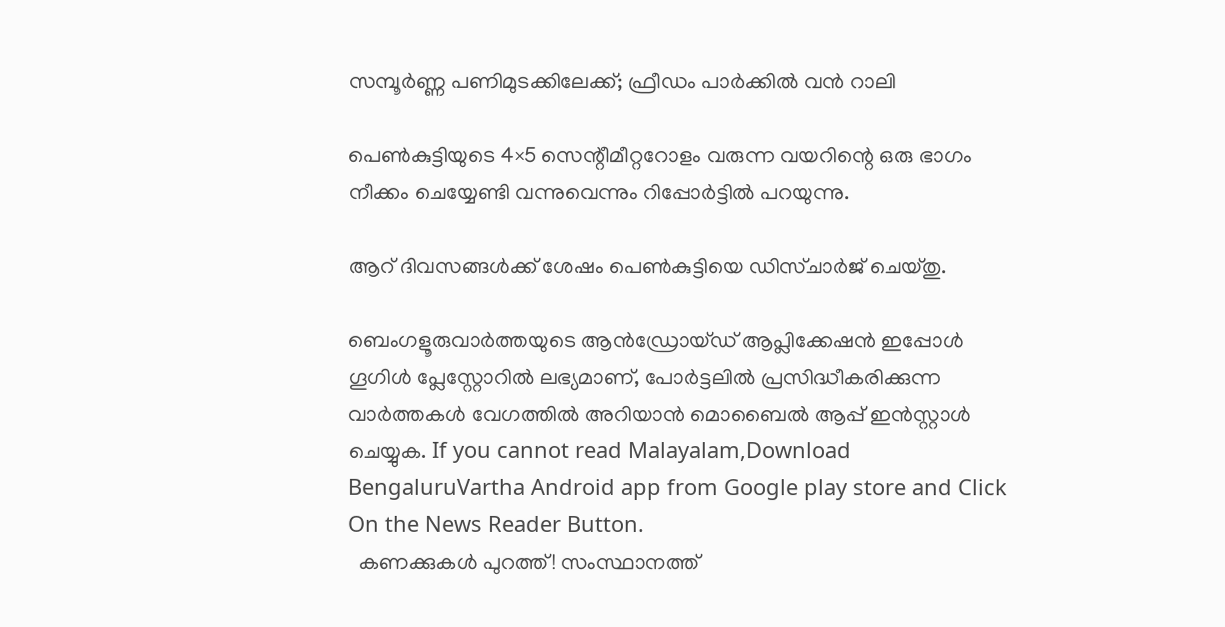സമ്പൂർണ്ണ പണിമുടക്കിലേക്ക്; ഫ്രീഡം പാർക്കിൽ വൻ റാലി

പെണ്‍കുട്ടിയുടെ 4×5 സെന്റീമീറ്ററോളം വരുന്ന വയറിന്റെ ഒരു ഭാഗം നീക്കം ചെയ്യേണ്ടി വന്നുവെന്നും റിപ്പോർട്ടിൽ പറയുന്നു.

ആറ് ദിവസങ്ങള്‍ക്ക് ശേഷം പെണ്‍കുട്ടിയെ ഡിസ്ചാർജ് ചെയ്തു.

ബെംഗളൂരുവാർത്തയുടെ ആൻഡ്രോയ്ഡ് ആപ്ലിക്കേഷൻ ഇപ്പോൾ ഗൂഗിൾ പ്ലേസ്റ്റോറിൽ ലഭ്യമാണ്, പോർട്ടലിൽ പ്രസിദ്ധീകരിക്കുന്ന വാർത്തകൾ വേഗത്തിൽ അറിയാൻ മൊബൈൽ ആപ്പ് ഇൻസ്റ്റാൾ ചെയ്യുക. If you cannot read Malayalam,Download BengaluruVartha Android app from Google play store and Click On the News Reader Button.
  കണക്കുകൾ പുറത്ത്! സംസ്ഥാനത്ത്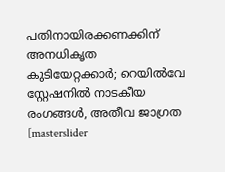പതിനായിരക്കണക്കിന് അനധികൃത കുടിയേറ്റക്കാർ; റെയിൽവേ സ്റ്റേഷനിൽ നാടകീയ രംഗങ്ങൾ, അതീവ ജാഗ്രത
[masterslider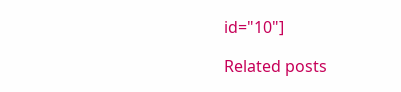id="10"]

Related posts